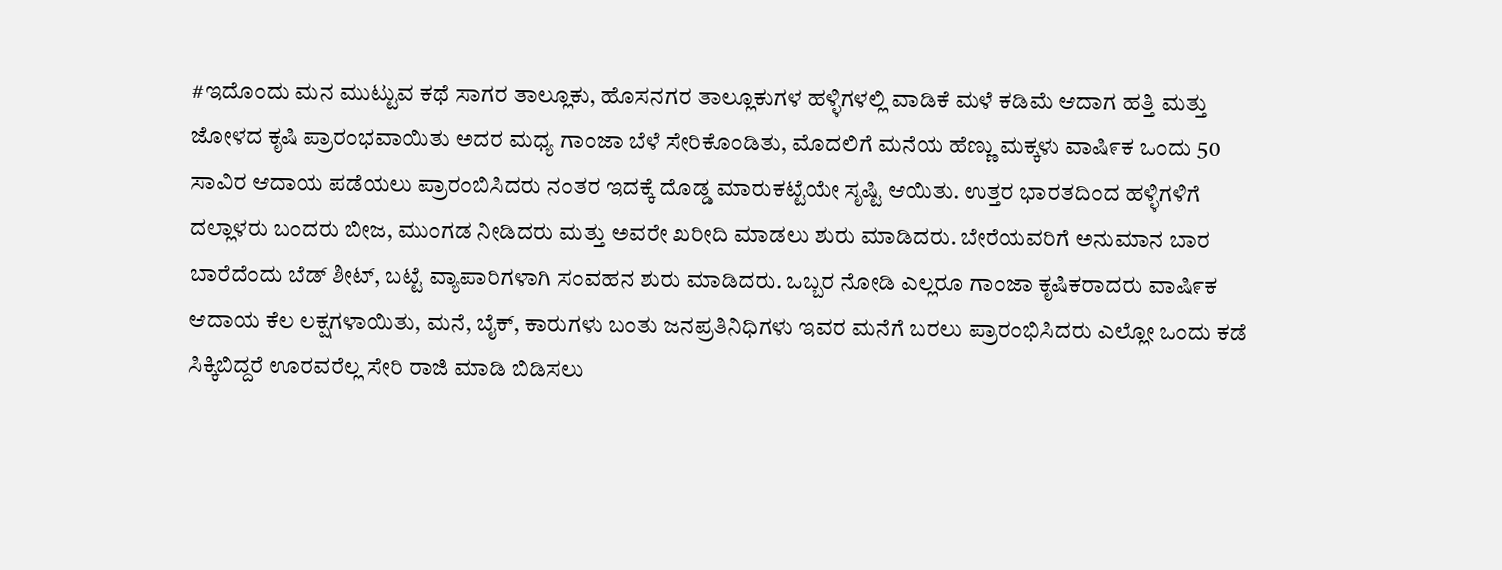#ಇದೊಂದು ಮನ ಮುಟ್ಟುವ ಕಥೆ ಸಾಗರ ತಾಲ್ಲೂಕು, ಹೊಸನಗರ ತಾಲ್ಲೂಕುಗಳ ಹಳ್ಳಿಗಳಲ್ಲಿ ವಾಡಿಕೆ ಮಳೆ ಕಡಿಮೆ ಆದಾಗ ಹತ್ತಿ ಮತ್ತು ಜೋಳದ ಕೃಷಿ ಪ್ರಾರಂಭವಾಯಿತು ಅದರ ಮಧ್ಯ ಗಾಂಜಾ ಬೆಳೆ ಸೇರಿಕೊಂಡಿತು, ಮೊದಲಿಗೆ ಮನೆಯ ಹೆಣ್ಣು ಮಕ್ಕಳು ವಾಷಿ೯ಕ ಒಂದು 50 ಸಾವಿರ ಆದಾಯ ಪಡೆಯಲು ಪ್ರಾರಂಬಿಸಿದರು ನಂತರ ಇದಕ್ಕೆ ದೊಡ್ಡ ಮಾರುಕಟ್ಟೆಯೇ ಸೃಷ್ಟಿ ಆಯಿತು. ಉತ್ತರ ಭಾರತದಿಂದ ಹಳ್ಳಿಗಳಿಗೆ ದಲ್ಲಾಳರು ಬಂದರು ಬೀಜ, ಮುಂಗಡ ನೀಡಿದರು ಮತ್ತು ಅವರೇ ಖರೀದಿ ಮಾಡಲು ಶುರು ಮಾಡಿದರು. ಬೇರೆಯವರಿಗೆ ಅನುಮಾನ ಬಾರ ಬಾರೆದೆಂದು ಬೆಡ್ ಶೀಟ್, ಬಟ್ಟೆ ವ್ಯಾಪಾರಿಗಳಾಗಿ ಸಂವಹನ ಶುರು ಮಾಡಿದರು. ಒಬ್ಬರ ನೋಡಿ ಎಲ್ಲರೂ ಗಾಂಜಾ ಕೃಷಿಕರಾದರು ವಾಷಿ೯ಕ ಆದಾಯ ಕೆಲ ಲಕ್ಷಗಳಾಯಿತು, ಮನೆ, ಬೈಕ್, ಕಾರುಗಳು ಬಂತು ಜನಪ್ರತಿನಿಧಿಗಳು ಇವರ ಮನೆಗೆ ಬರಲು ಪ್ರಾರಂಭಿಸಿದರು ಎಲ್ಲೋ ಒಂದು ಕಡೆ ಸಿಕ್ಕಿಬಿದ್ದರೆ ಊರವರೆಲ್ಲ ಸೇರಿ ರಾಜಿ ಮಾಡಿ ಬಿಡಿಸಲು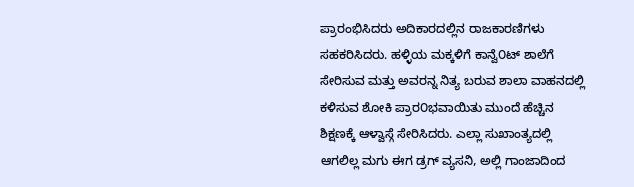ಪ್ರಾರಂಭಿಸಿದರು ಅದಿಕಾರದಲ್ಲಿನ ರಾಜಕಾರಣಿಗಳು ಸಹಕರಿಸಿದರು. ಹಳ್ಳಿಯ ಮಕ್ಕಳಿಗೆ ಕಾನ್ವೆ೦ಟ್ ಶಾಲೆಗೆ ಸೇರಿಸುವ ಮತ್ತು ಅವರನ್ನ ನಿತ್ಯ ಬರುವ ಶಾಲಾ ವಾಹನದಲ್ಲಿ ಕಳಿಸುವ ಶೋಕಿ ಪ್ರಾರ೦ಭವಾಯಿತು ಮುಂದೆ ಹೆಚ್ಚಿನ ಶಿಕ್ಷಣಕ್ಕೆ ಆಳ್ವಾಸ್ಗೆ ಸೇರಿಸಿದರು. ಎಲ್ಲಾ ಸುಖಾಂತ್ಯದಲ್ಲಿ ಆಗಲಿಲ್ಲ ಮಗು ಈಗ ಡ್ರಗ್ ವ್ಯಸನಿ, ಅಲ್ಲಿ ಗಾಂಜಾದಿಂದ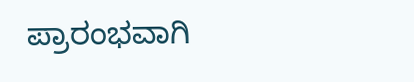ಪ್ರಾರಂಭವಾಗಿ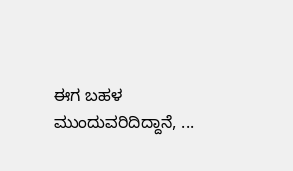ಈಗ ಬಹಳ ಮುಂದುವರಿದಿದ್ದಾನೆ, ...